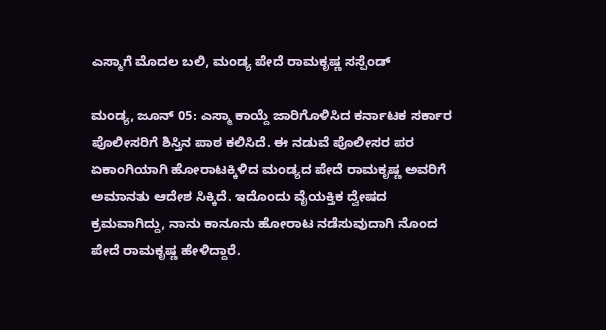ಎಸ್ಮಾಗೆ ಮೊದಲ ಬಲಿ, ಮಂಡ್ಯ ಪೇದೆ ರಾಮಕೃಷ್ಣ ಸಸ್ಪೆಂಡ್

ಮಂಡ್ಯ, ಜೂನ್ 05: ಎಸ್ಮಾ ಕಾಯ್ದೆ ಜಾರಿಗೊಳಿಸಿದ ಕರ್ನಾಟಕ ಸರ್ಕಾರ ಪೊಲೀಸರಿಗೆ ಶಿಸ್ತಿನ ಪಾಠ ಕಲಿಸಿದೆ. ಈ ನಡುವೆ ಪೊಲೀಸರ ಪರ ಏಕಾಂಗಿಯಾಗಿ ಹೋರಾಟಕ್ಕಿಳಿದ ಮಂಡ್ಯದ ಪೇದೆ ರಾಮಕೃಷ್ಣ ಅವರಿಗೆ ಅಮಾನತು ಆದೇಶ ಸಿಕ್ಕಿದೆ. ಇದೊಂದು ವೈಯಕ್ತಿಕ ದ್ವೇಷದ ಕ್ರಮವಾಗಿದ್ದು, ನಾನು ಕಾನೂನು ಹೋರಾಟ ನಡೆಸುವುದಾಗಿ ನೊಂದ ಪೇದೆ ರಾಮಕೃಷ್ಣ ಹೇಳಿದ್ದಾರೆ.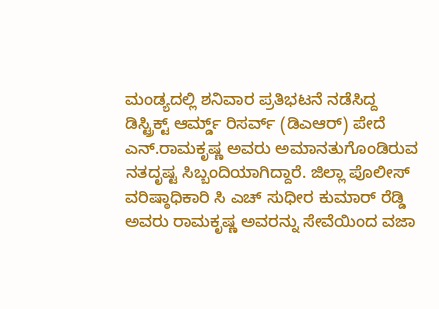ಮಂಡ್ಯದಲ್ಲಿ ಶನಿವಾರ ಪ್ರತಿಭಟನೆ ನಡೆಸಿದ್ದ ಡಿಸ್ಟ್ರಿಕ್ಟ್ ಆರ್ಮ್ಡ್ ರಿಸರ್ವ್ (ಡಿಎಆರ್) ಪೇದೆ ಎನ್.ರಾಮಕೃಷ್ಣ ಅವರು ಅಮಾನತುಗೊಂಡಿರುವ ನತದೃಷ್ಟ ಸಿಬ್ಬಂದಿಯಾಗಿದ್ದಾರೆ. ಜಿಲ್ಲಾ ಪೊಲೀಸ್ ವರಿಷ್ಠಾಧಿಕಾರಿ ಸಿ ಎಚ್ ಸುಧೀರ ಕುಮಾರ್ ರೆಡ್ಡಿ ಅವರು ರಾಮಕೃಷ್ಣ ಅವರನ್ನು ಸೇವೆಯಿಂದ ವಜಾ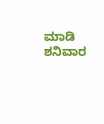ಮಾಡಿ ಶನಿವಾರ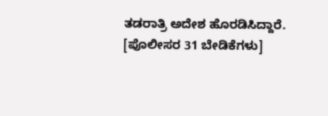ತಡರಾತ್ರಿ ಅದೇಶ ಹೊರಡಿಸಿದ್ದಾರೆ. [ಪೊಲೀಸರ 31 ಬೇಡಿಕೆಗಳು]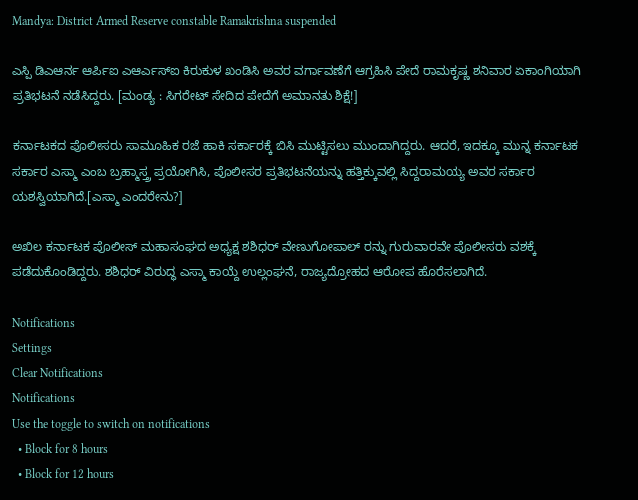Mandya: District Armed Reserve constable Ramakrishna suspended

ಎಸ್ಪಿ ಡಿಎಆರ್ನ ಆರ್ಪಿಐ ಎಆರ್ಎಸ್ಐ ಕಿರುಕುಳ ಖಂಡಿಸಿ ಅವರ ವರ್ಗಾವಣೆಗೆ ಆಗ್ರಹಿಸಿ ಪೇದೆ ರಾಮಕೃಷ್ಣ ಶನಿವಾರ ಏಕಾಂಗಿಯಾಗಿ ಪ್ರತಿಭಟನೆ ನಡೆಸಿದ್ದರು. [ಮಂಡ್ಯ : ಸಿಗರೇಟ್ ಸೇದಿದ ಪೇದೆಗೆ ಅಮಾನತು ಶಿಕ್ಷೆ!]

ಕರ್ನಾಟಕದ ಪೊಲೀಸರು ಸಾಮೂಹಿಕ ರಜೆ ಹಾಕಿ ಸರ್ಕಾರಕ್ಕೆ ಬಿಸಿ ಮುಟ್ಟಿಸಲು ಮುಂದಾಗಿದ್ದರು. ಆದರೆ, ಇದಕ್ಕೂ ಮುನ್ನ ಕರ್ನಾಟಕ ಸರ್ಕಾರ ಎಸ್ಮಾ ಎಂಬ ಬ್ರಹ್ಮಾಸ್ತ್ರ ಪ್ರಯೋಗಿಸಿ, ಪೊಲೀಸರ ಪ್ರತಿಭಟನೆಯನ್ನು ಹತ್ತಿಕ್ಕುವಲ್ಲಿ ಸಿದ್ದರಾಮಯ್ಯ ಅವರ ಸರ್ಕಾರ ಯಶಸ್ವಿಯಾಗಿದೆ.[ಎಸ್ಮಾ ಎಂದರೇನು?]

ಅಖಿಲ ಕರ್ನಾಟಕ ಪೊಲೀಸ್ ಮಹಾಸಂಘದ ಅಧ್ಯಕ್ಷ ಶಶಿಧರ್ ವೇಣುಗೋಪಾಲ್ ರನ್ನು ಗುರುವಾರವೇ ಪೊಲೀಸರು ವಶಕ್ಕೆ ಪಡೆದುಕೊಂಡಿದ್ದರು. ಶಶಿಧರ್ ವಿರುದ್ಧ ಎಸ್ಮಾ ಕಾಯ್ದೆ ಉಲ್ಲಂಘನೆ, ರಾಜ್ಯದ್ರೋಹದ ಆರೋಪ ಹೊರೆಸಲಾಗಿದೆ.

Notifications
Settings
Clear Notifications
Notifications
Use the toggle to switch on notifications
  • Block for 8 hours
  • Block for 12 hours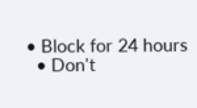• Block for 24 hours
  • Don't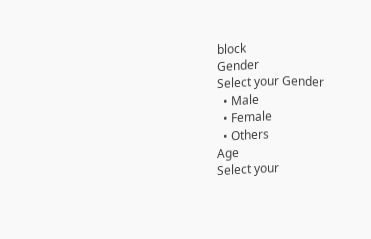block
Gender
Select your Gender
  • Male
  • Female
  • Others
Age
Select your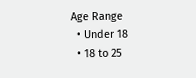Age Range
  • Under 18
  • 18 to 25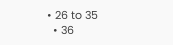• 26 to 35
  • 36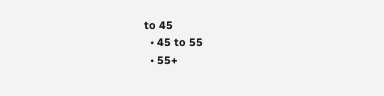to 45
  • 45 to 55
  • 55+